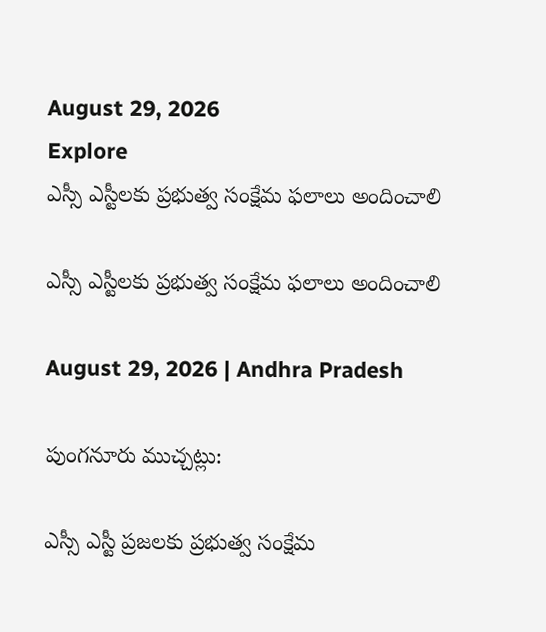August 29, 2026
Explore
ఎస్సీ ఎస్టీలకు ప్రభుత్వ సంక్షేమ ఫలాలు అందించాలి

ఎస్సీ ఎస్టీలకు ప్రభుత్వ సంక్షేమ ఫలాలు అందించాలి

August 29, 2026 | Andhra Pradesh

పుంగనూరు ముచ్చట్లు:

ఎస్సీ ఎస్టీ ప్రజలకు ప్రభుత్వ సంక్షేమ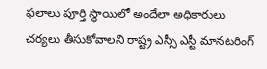ఫలాలు పూర్తి స్థాయిలో అందేలా అధికారులు చర్యలు తీసుకోవాలని రాష్ట్ర ఎస్సీ ఎస్టీ మానటరింగ్‌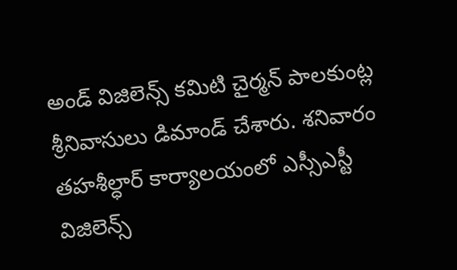అండ్‌ విజిలెన్స్ కమిటి చైర్మన్‌ పాలకుంట్ల శ్రీనివాసులు డిమాండ్‌ చేశారు. శనివారం తహశీల్ధార్‌ కార్యాలయంలో ఎస్సీఎస్టీ విజిలెన్స్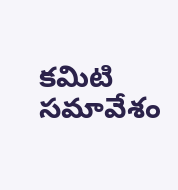కమిటి సమావేశం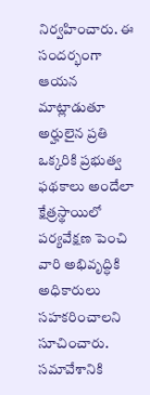నిర్వహించారు. ఈ సందర్భంగా ఆయన మాట్లాడుతూ అర్హులైన ప్రతి ఒక్కరికి ప్రభుత్వ ఫథకాలు అందేలా క్షేత్రస్థాయిలో పర్యవేక్షణ పెంచి వారి అభివృద్ధికి అధికారులు సహకరించాలని సూచించారు. సమావేశానికి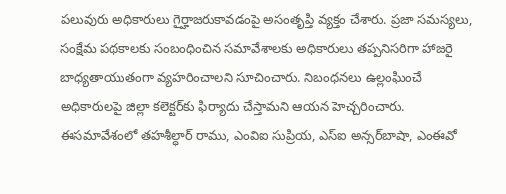పలువురు అధికారులు గైర్హాజరుకావడంపై అసంతృప్తి వ్యక్తం చేశారు. ప్రజా సమస్యలు, సంక్షేమ పథకాలకు సంబంధించిన సమావేశాలకు అధికారులు తప్పనిసరిగా హాజరై బాధ్యతాయుతంగా వ్యహరించాలని సూచించారు. నిబంధనలు ఉల్లంఘించే అధికారులపై జిల్లా కలెక్టర్‌కు ఫిర్యాదు చేస్తామని ఆయన హెచ్చరించారు. ఈసమావేశంలో తహశీల్ధార్‌ రాము, ఎంవిఐ సుప్రియ, ఎస్‌ఐ అన్సర్‌బాషా, ఎంఈవో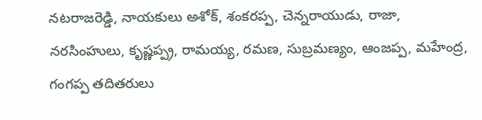నటరాజరెడ్డి, నాయకులు అశోక్‌, శంకరప్ప, చెన్నరాయుడు, రాజా, నరసింహులు, కృష్ణప్ప్ర, రామయ్య, రమణ, సుబ్రమణ్యం, ఆంజప్ప, మహేంద్ర, గంగప్ప తదితరులు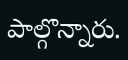పాల్గొన్నారు.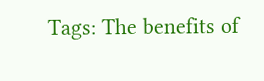Tags: The benefits of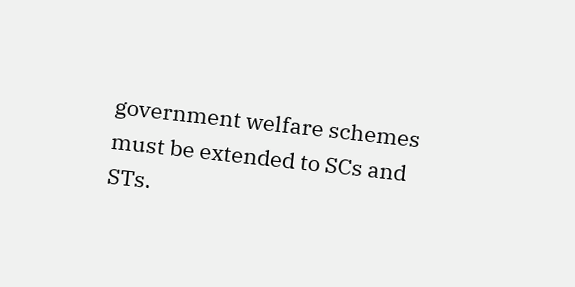government welfare schemes must be extended to SCs and STs.